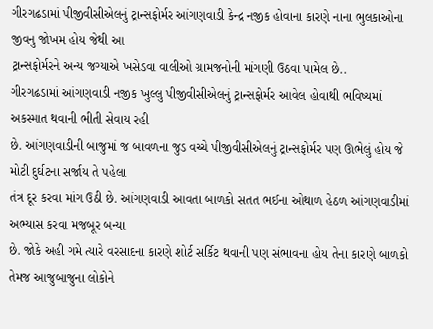ગીરગઢડામાં પીજીવીસીએલનું ટ્રાન્સફોર્મર આંગણવાડી કેન્દ્ર નજીક હોવાના કારણે નાના ભુલકાઓના જીવનુ જોખમ હોય જેથી આ
ટ્રાન્સફોર્મરને અન્ય જગ્યાએ ખસેડવા વાલીઓ ગ્રામજનોની માંગણી ઉઠવા પામેલ છે..
ગીરગઢડામાં આંગણવાડી નજીક ખુલ્લુ પીજીવીસીએલનું ટ્રાન્સફોર્મર આવેલ હોવાથી ભવિષ્યમાં અકસ્માત થવાની ભીતી સેવાય રહી
છે. આંગણવાડીની બાજુમાં જ બાવળના જુડ વચ્ચે પીજીવીસીએલનું ટ્રાન્સફોર્મર પણ ઊભેલું હોય જે મોટી દુર્ઘટના સર્જાય તે પહેલા
તંત્ર દૂર કરવા માંગ ઉઠી છે. આંગણવાડી આવતા બાળકો સતત ભઈના ઓથાળ હેઠળ આંગણવાડીમાં અભ્યાસ કરવા મજબૂર બન્યા
છે. જોકે અહી ગમે ત્યારે વરસાદના કારણે શોર્ટ સર્કિટ થવાની પણ સંભાવના હોય તેના કારણે બાળકો તેમજ આજુબાજુના લોકોને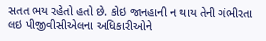સતત ભય રહેતો હતો છે. કોઇ જાનહાની ન થાય તેની ગંભીરતા લઇ પીજીવીસીએલના અધિકારીઓને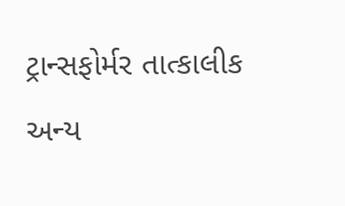ટ્રાન્સફોર્મર તાત્કાલીક અન્ય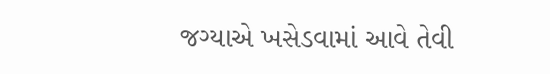જગ્યાએ ખસેડવામાં આવે તેવી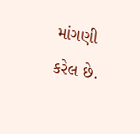માંગણી કરેલ છે.